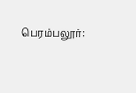பெரம்பலூர்: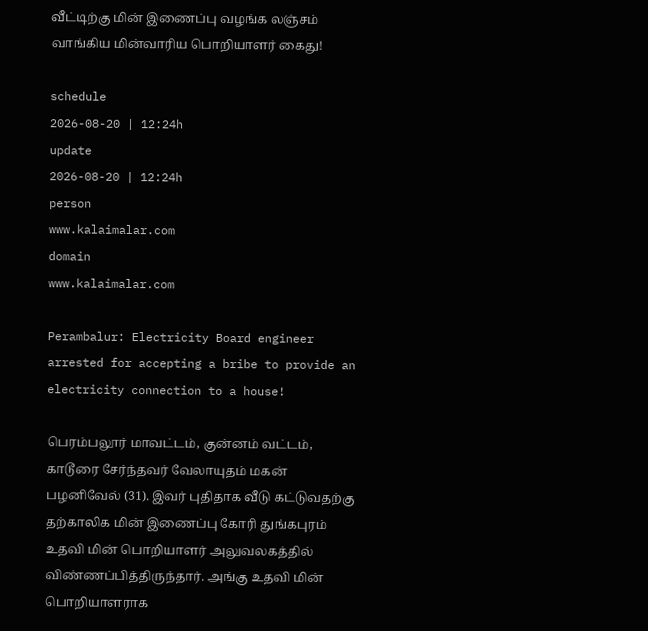வீட்டிற்கு மின் இணைப்பு வழங்க லஞ்சம் வாங்கிய மின்வாரிய பொறியாளர் கைது!

schedule
2026-08-20 | 12:24h
update
2026-08-20 | 12:24h
person
www.kalaimalar.com
domain
www.kalaimalar.com

Perambalur: Electricity Board engineer arrested for accepting a bribe to provide an electricity connection to a house!

பெரம்பலூர் மாவட்டம், குன்னம் வட்டம், காடூரை சேர்ந்தவர் வேலாயுதம் மகன் பழனிவேல் (31). இவர் புதிதாக வீடு கட்டுவதற்கு தற்காலிக மின் இணைப்பு கோரி துங்கபுரம் உதவி மின் பொறியாளர் அலுவலகத்தில் விண்ணப்பித்திருந்தார். அங்கு உதவி மின் பொறியாளராக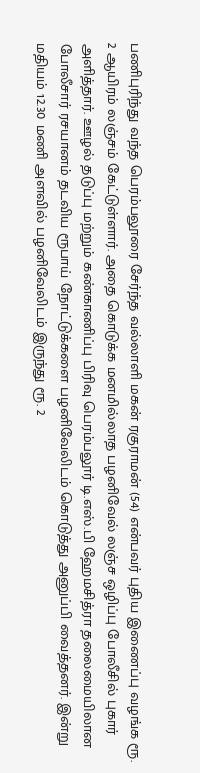பணிபுரிந்து வந்த பெரம்பலூரை சேர்ந்த வல்லாளி மகன் ரகுராமன் (54) என்பவர் புதிய இணைப்பு வழங்க ரூ. 2 ஆயிரம் லஞ்சம் கேட்டுள்ளார். அதை கொடுக்க மனமில்லாத பழனிவேல் லஞ்ச ஒழிப்பு போலீசில் புகார் அளித்தார். ஊழல் தடுப்பு மற்றும் கண்காணிப்பு பிரிவு பெரம்பலூர் டி.எஸ்.பி ஹேமசித்ரா தலைமையிலான போலீசார் ரசயானம் தடவிய ரூபாய் நோட்டுக்களை பழனிவேலிடம் கொடுத்து அனுப்பி வைத்தனர். இன்று மதியம் 12.30 மணி அளவில் பழனிவேலிடம் இருந்து ரூ. 2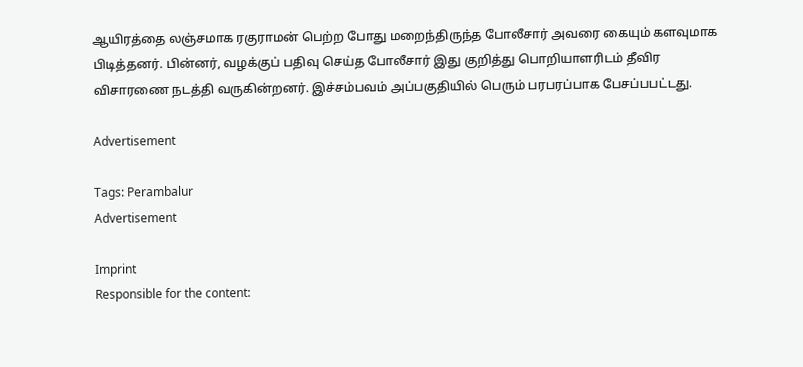ஆயிரத்தை லஞ்சமாக ரகுராமன் பெற்ற போது மறைந்திருந்த போலீசார் அவரை கையும் களவுமாக பிடித்தனர். பின்னர், வழக்குப் பதிவு செய்த போலீசார் இது குறித்து பொறியாளரிடம் தீவிர விசாரணை நடத்தி வருகின்றனர். இச்சம்பவம் அப்பகுதியில் பெரும் பரபரப்பாக பேசப்பபட்டது.

Advertisement

Tags: Perambalur
Advertisement

Imprint
Responsible for the content: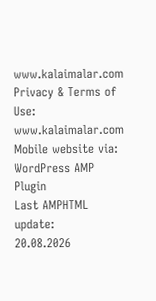www.kalaimalar.com
Privacy & Terms of Use:
www.kalaimalar.com
Mobile website via:
WordPress AMP Plugin
Last AMPHTML update:
20.08.2026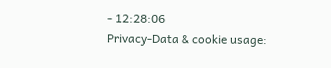- 12:28:06
Privacy-Data & cookie usage: